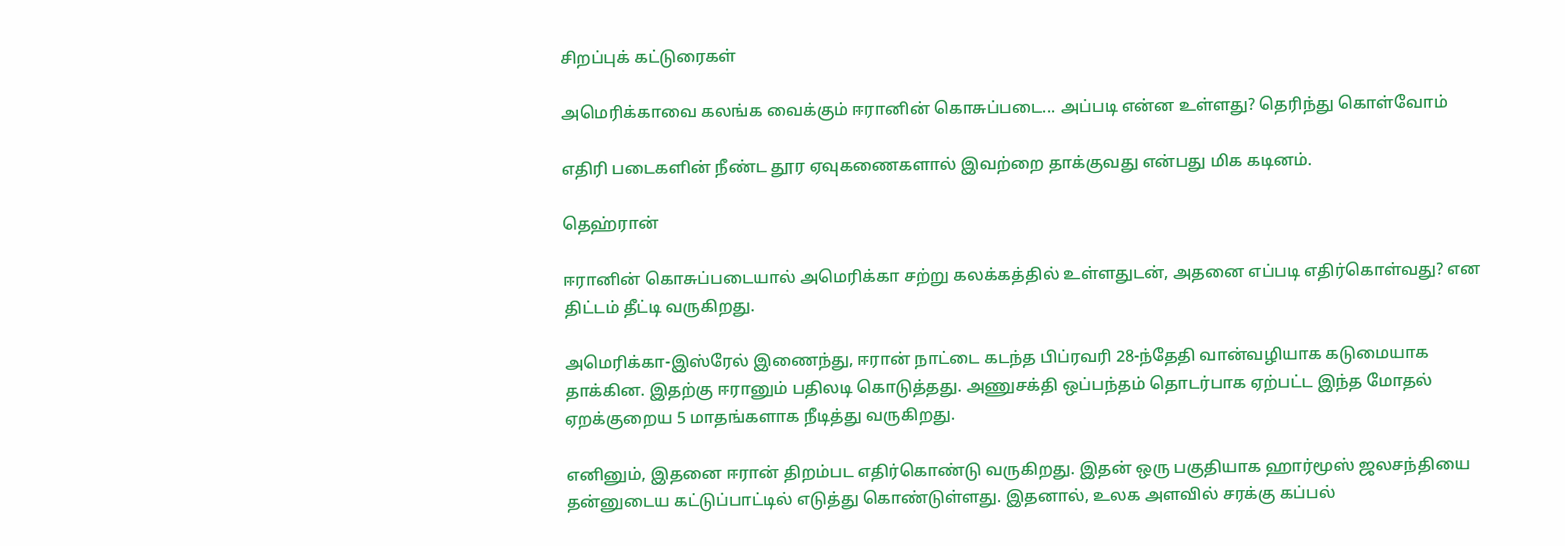சிறப்புக் கட்டுரைகள்

அமெரிக்காவை கலங்க வைக்கும் ஈரானின் கொசுப்படை... அப்படி என்ன உள்ளது? தெரிந்து கொள்வோம்

எதிரி படைகளின் நீண்ட தூர ஏவுகணைகளால் இவற்றை தாக்குவது என்பது மிக கடினம்.

தெஹ்ரான்

ஈரானின் கொசுப்படையால் அமெரிக்கா சற்று கலக்கத்தில் உள்ளதுடன், அதனை எப்படி எதிர்கொள்வது? என திட்டம் தீட்டி வருகிறது.

அமெரிக்கா-இஸ்ரேல் இணைந்து, ஈரான் நாட்டை கடந்த பிப்ரவரி 28-ந்தேதி வான்வழியாக கடுமையாக தாக்கின. இதற்கு ஈரானும் பதிலடி கொடுத்தது. அணுசக்தி ஒப்பந்தம் தொடர்பாக ஏற்பட்ட இந்த மோதல் ஏறக்குறைய 5 மாதங்களாக நீடித்து வருகிறது.

எனினும், இதனை ஈரான் திறம்பட எதிர்கொண்டு வருகிறது. இதன் ஒரு பகுதியாக ஹார்மூஸ் ஜலசந்தியை தன்னுடைய கட்டுப்பாட்டில் எடுத்து கொண்டுள்ளது. இதனால், உலக அளவில் சரக்கு கப்பல்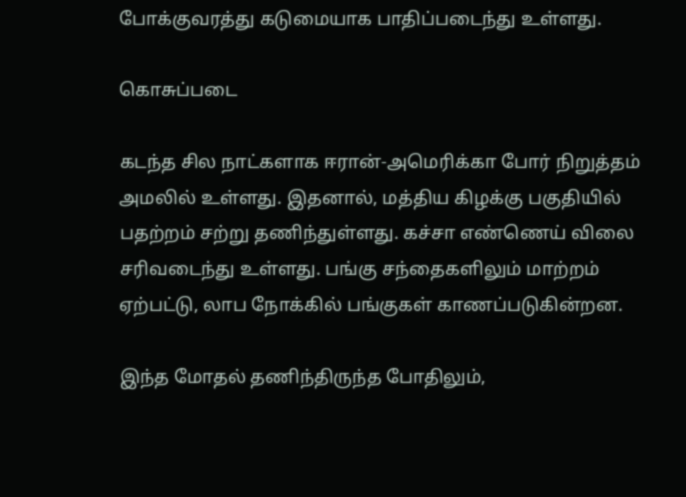போக்குவரத்து கடுமையாக பாதிப்படைந்து உள்ளது.

கொசுப்படை

கடந்த சில நாட்களாக ஈரான்-அமெரிக்கா போர் நிறுத்தம் அமலில் உள்ளது. இதனால், மத்திய கிழக்கு பகுதியில் பதற்றம் சற்று தணிந்துள்ளது. கச்சா எண்ணெய் விலை சரிவடைந்து உள்ளது. பங்கு சந்தைகளிலும் மாற்றம் ஏற்பட்டு, லாப நோக்கில் பங்குகள் காணப்படுகின்றன.

இந்த மோதல் தணிந்திருந்த போதிலும்,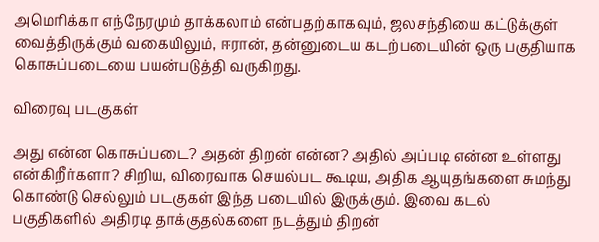அமெரிக்கா எந்நேரமும் தாக்கலாம் என்பதற்காகவும், ஜலசந்தியை கட்டுக்குள் வைத்திருக்கும் வகையிலும், ஈரான், தன்னுடைய கடற்படையின் ஒரு பகுதியாக கொசுப்படையை பயன்படுத்தி வருகிறது.

விரைவு படகுகள்

அது என்ன கொசுப்படை? அதன் திறன் என்ன? அதில் அப்படி என்ன உள்ளது என்கிறீர்களா? சிறிய, விரைவாக செயல்பட கூடிய, அதிக ஆயுதங்களை சுமந்து கொண்டு செல்லும் படகுகள் இந்த படையில் இருக்கும். இவை கடல் பகுதிகளில் அதிரடி தாக்குதல்களை நடத்தும் திறன்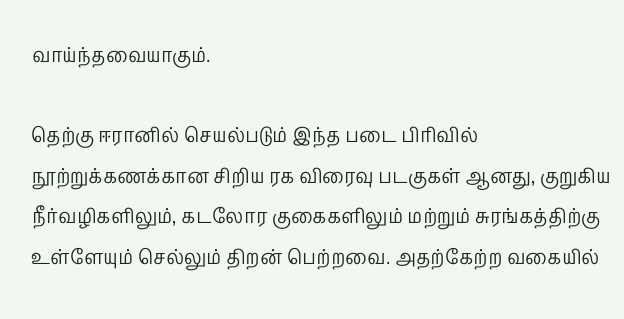வாய்ந்தவையாகும்.

தெற்கு ஈரானில் செயல்படும் இந்த படை பிரிவில் நூற்றுக்கணக்கான சிறிய ரக விரைவு படகுகள் ஆனது, குறுகிய நீர்வழிகளிலும், கடலோர குகைகளிலும் மற்றும் சுரங்கத்திற்கு உள்ளேயும் செல்லும் திறன் பெற்றவை. அதற்கேற்ற வகையில்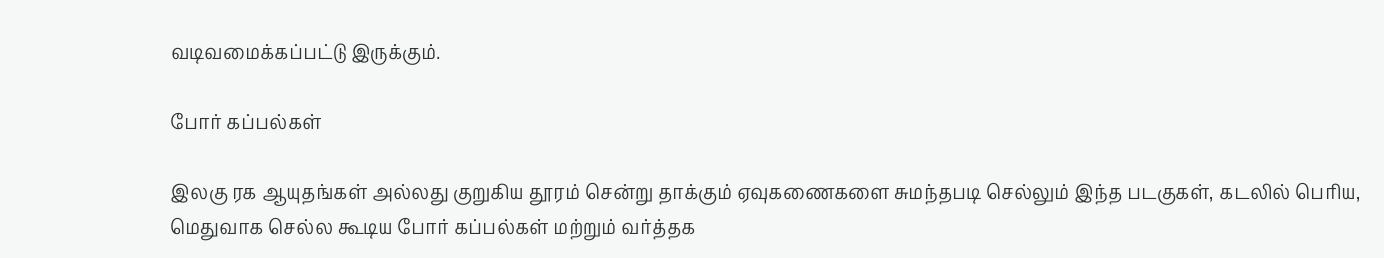வடிவமைக்கப்பட்டு இருக்கும்.

போர் கப்பல்கள்

இலகு ரக ஆயுதங்கள் அல்லது குறுகிய தூரம் சென்று தாக்கும் ஏவுகணைகளை சுமந்தபடி செல்லும் இந்த படகுகள், கடலில் பெரிய, மெதுவாக செல்ல கூடிய போர் கப்பல்கள் மற்றும் வர்த்தக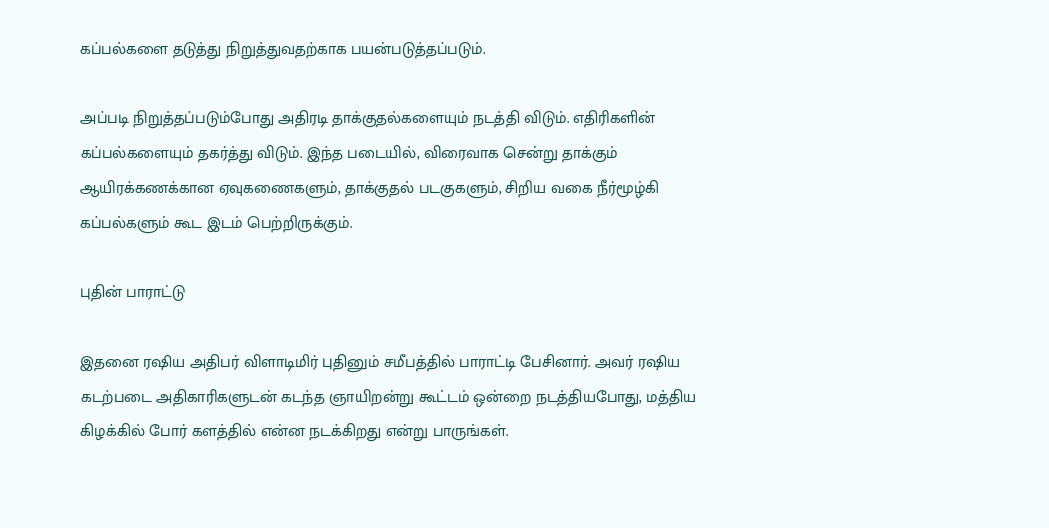கப்பல்களை தடுத்து நிறுத்துவதற்காக பயன்படுத்தப்படும்.

அப்படி நிறுத்தப்படும்போது அதிரடி தாக்குதல்களையும் நடத்தி விடும். எதிரிகளின் கப்பல்களையும் தகர்த்து விடும். இந்த படையில், விரைவாக சென்று தாக்கும் ஆயிரக்கணக்கான ஏவுகணைகளும், தாக்குதல் படகுகளும், சிறிய வகை நீர்மூழ்கி கப்பல்களும் கூட இடம் பெற்றிருக்கும்.

புதின் பாராட்டு

இதனை ரஷிய அதிபர் விளாடிமிர் புதினும் சமீபத்தில் பாராட்டி பேசினார். அவர் ரஷிய கடற்படை அதிகாரிகளுடன் கடந்த ஞாயிறன்று கூட்டம் ஒன்றை நடத்தியபோது, மத்திய கிழக்கில் போர் களத்தில் என்ன நடக்கிறது என்று பாருங்கள்.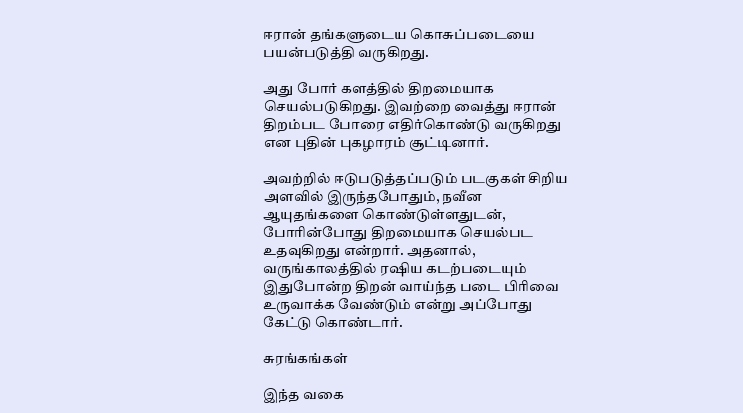ஈரான் தங்களுடைய கொசுப்படையை பயன்படுத்தி வருகிறது.

அது போர் களத்தில் திறமையாக செயல்படுகிறது. இவற்றை வைத்து ஈரான் திறம்பட போரை எதிர்கொண்டு வருகிறது என புதின் புகழாரம் சூட்டினார்.

அவற்றில் ஈடுபடுத்தப்படும் படகுகள் சிறிய அளவில் இருந்தபோதும், நவீன ஆயுதங்களை கொண்டுள்ளதுடன், போரின்போது திறமையாக செயல்பட உதவுகிறது என்றார். அதனால், வருங்காலத்தில் ரஷிய கடற்படையும் இதுபோன்ற திறன் வாய்ந்த படை பிரிவை உருவாக்க வேண்டும் என்று அப்போது கேட்டு கொண்டார்.

சுரங்கங்கள்

இந்த வகை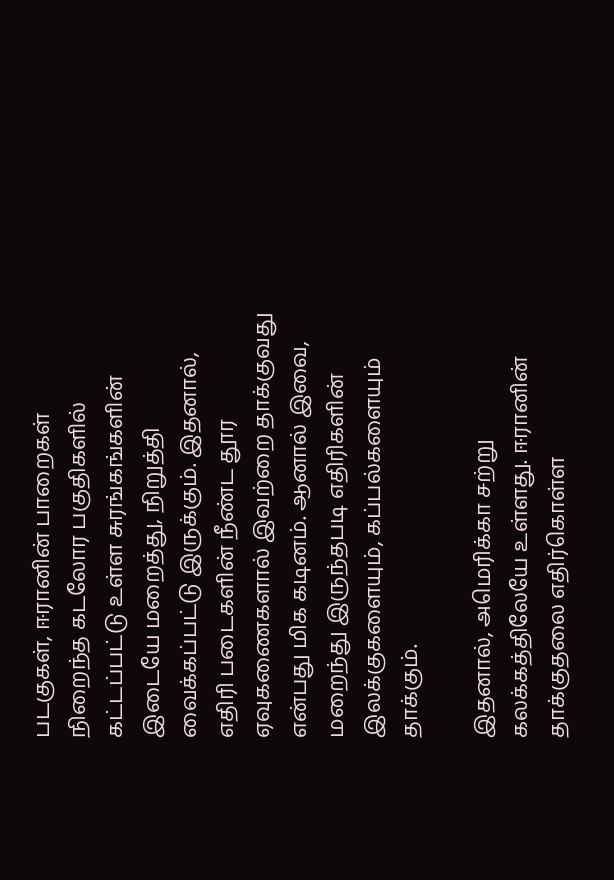படகுகள், ஈரானின் பாறைகள் நிறைந்த கடலோர பகுதிகளில் கட்டப்பட்டு உள்ள சுரங்கங்களின் இடையே மறைத்து, நிறுத்தி வைக்கப்பட்டு இருக்கும். இதனால், எதிரி படைகளின் நீண்ட தூர ஏவுகணைகளால் இவற்றை தாக்குவது என்பது மிக கடினம். ஆனால் இவை, மறைந்து இருந்தபடி எதிரிகளின் இலக்குகளையும், கப்பல்களையும் தாக்கும்.

இதனால், அமெரிக்கா சற்று கலக்கத்திலேயே உள்ளது. ஈரானின் தாக்குதலை எதிர்கொள்ள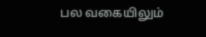பல வகையிலும்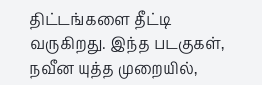திட்டங்களை தீட்டி வருகிறது. இந்த படகுகள், நவீன யுத்த முறையில்,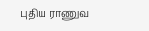புதிய ராணுவ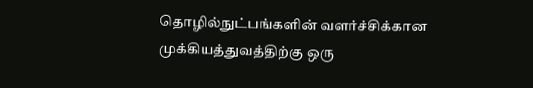தொழில்நுட்பங்களின் வளர்ச்சிக்கான முக்கியத்துவத்திற்கு ஒரு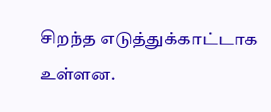சிறந்த எடுத்துக்காட்டாக உள்ளன.